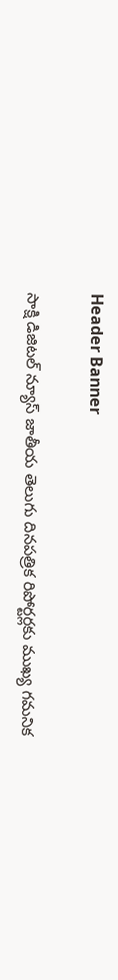Header Banner

సాక్షి డిజిటల్ న్యూస్ జాతీయ తెలుగు దినపత్రిక రిపోర్టర్లకు ముఖ్య గమనిక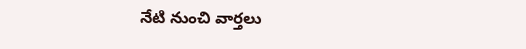నేటి నుంచి వార్తలు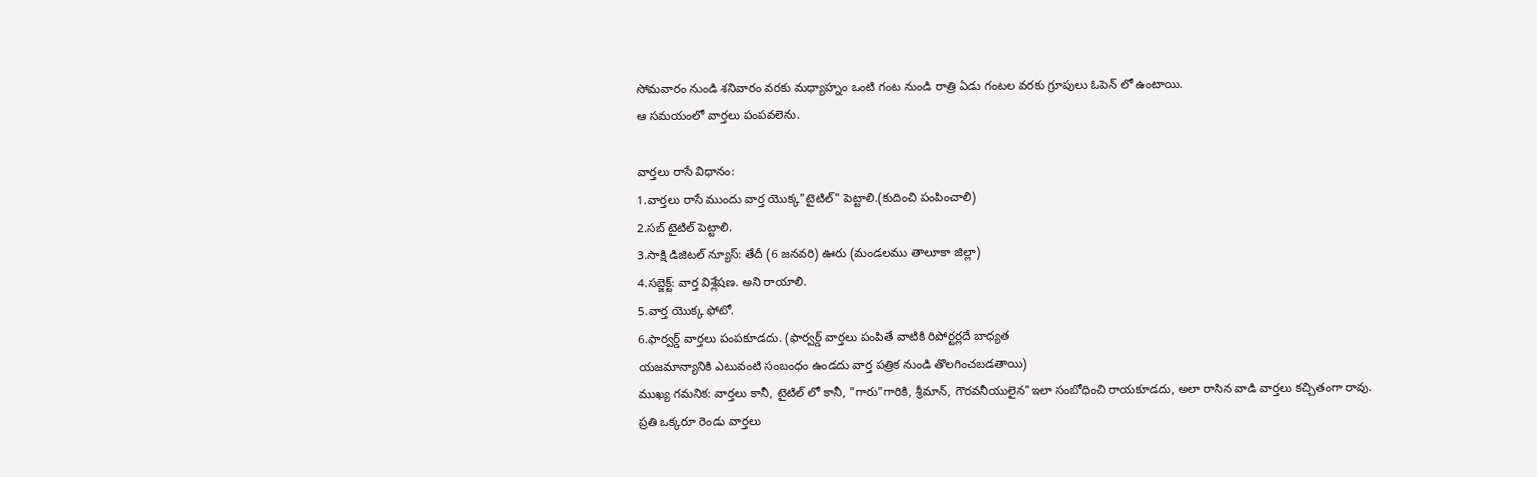సోమవారం నుండి శనివారం వరకు మధ్యాహ్నం ఒంటి గంట నుండి రాత్రి ఏడు గంటల వరకు గ్రూపులు ఓపెన్ లో ఉంటాయి.
ఆ సమయంలో వార్తలు పంపవలెను.

వార్తలు రాసే విధానం:
1.వార్తలు రాసే ముందు వార్త యొక్క"టైటిల్" పెట్టాలి.(కుదించి పంపించాలి)
2.సబ్ టైటిల్ పెట్టాలి.
3.సాక్షి డిజిటల్ న్యూస్: తేదీ (6 జనవరి) ఊరు (మండలము తాలూకా జిల్లా)
4.సబ్జెక్ట్: వార్త విశ్లేషణ. అని రాయాలి.
5.వార్త యొక్క ఫోటో.
6.ఫార్వర్డ్ వార్తలు పంపకూడదు. (ఫార్వర్డ్ వార్తలు పంపితే వాటికి రిపోర్టర్లదే బాధ్యత
యజమాన్యానికి ఎటువంటి సంబంధం ఉండదు వార్త పత్రిక నుండి తొలగించబడతాయి)
ముఖ్య గమనిక: వార్తలు కానీ, టైటిల్ లో కానీ, "గారు"గారికి, శ్రీమాన్, గౌరవనీయులైన"ఇలా సంబోధించి రాయకూడదు, అలా రాసిన వాడి వార్తలు కచ్చితంగా రావు.
ప్రతి ఒక్కరూ రెండు వార్తలు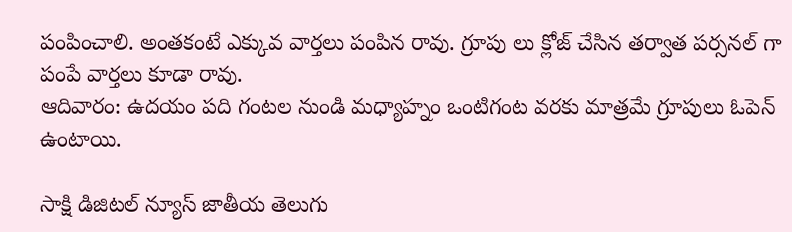పంపించాలి. అంతకంటే ఎక్కువ వార్తలు పంపిన రావు. గ్రూపు లు క్లోజ్ చేసిన తర్వాత పర్సనల్ గా పంపే వార్తలు కూడా రావు.
ఆదివారం: ఉదయం పది గంటల నుండి మధ్యాహ్నం ఒంటిగంట వరకు మాత్రమే గ్రూపులు ఓపెన్ ఉంటాయి.

సాక్షి డిజిటల్ న్యూస్ జాతీయ తెలుగు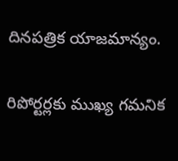దినపత్రిక యాజమాన్యం.

రిపోర్టర్లకు ముఖ్య గమనిక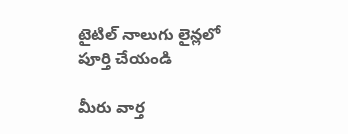టైటిల్ నాలుగు లైన్లలో పూర్తి చేయండి

మీరు వార్త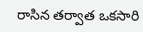రాసిన తర్వాత ఒకసారి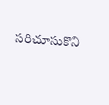సరిచూసుకొని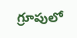గ్రూపులో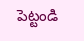పెట్టండి